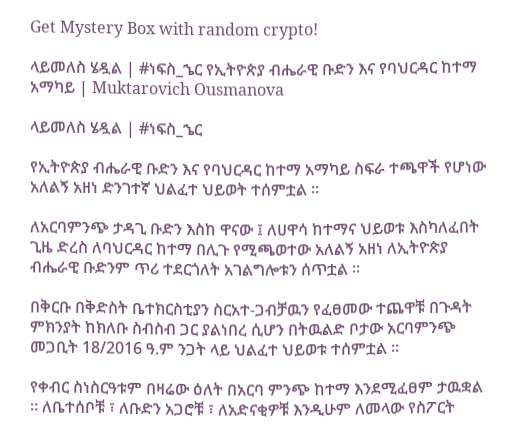Get Mystery Box with random crypto!

ላይመለስ ሄዷል | #ነፍስ_ኄር የኢትዮጵያ ብሔራዊ ቡድን እና የባህርዳር ከተማ አማካይ | Muktarovich Ousmanova

ላይመለስ ሄዷል | #ነፍስ_ኄር

የኢትዮጵያ ብሔራዊ ቡድን እና የባህርዳር ከተማ አማካይ ስፍራ ተጫዋች የሆነው አለልኝ አዘነ ድንገተኛ ህልፈተ ህይወት ተሰምቷል ።

ለአርባምንጭ ታዳጊ ቡድን እስከ ዋናው ፤ ለሀዋሳ ከተማና ህይወቱ እስካለፈበት ጊዜ ድረስ ለባህርዳር ከተማ በሊጉ የሚጫወተው አለልኝ አዘነ ለኢትዮጵያ ብሔራዊ ቡድንም ጥሪ ተደርጎለት አገልግሎቱን ሰጥቷል ።

በቅርቡ በቅድስት ቤተክርስቲያን ስርአተ-ጋብቻዉን የፈፀመው ተጨዋቹ በጉዳት ምክንያት ከክለቡ ስብስብ ጋር ያልነበረ ሲሆን በትዉልድ ቦታው አርባምንጭ መጋቢት 18/2016 ዓ.ም ንጋት ላይ ህልፈተ ህይወቱ ተሰምቷል ።

የቀብር ስነስርዓቱም በዛሬው ዕለት በአርባ ምንጭ ከተማ እንደሚፈፀም ታዉቋል ። ለቤተሰቦቹ ፣ ለቡድን አጋሮቹ ፣ ለአድናቂዎቹ እንዲሁም ለመላው የስፖርት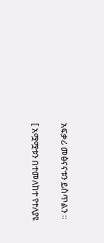አፍቃሪ መፅናናቱን ይስጥልን ።

[ አሟሟቱን በተመለከተ የተለያዩ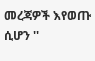መረጃዎች እየወጡ ሲሆን ''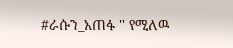#ራሱን_አጠፋ '' የሚለዉ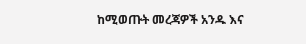ከሚወጡት መረጃዎች አንዱ እና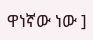ዋነኛው ነው ]